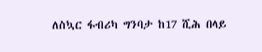ለስኳር ፋብሪካ ግንባታ ከ17 ሺሕ በላይ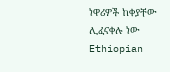ነዋሪዎች ከቀያቸው ሊፈናቀሉ ነው Ethiopian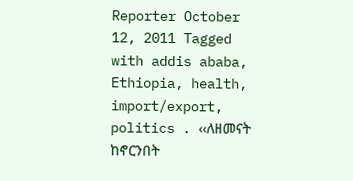Reporter October 12, 2011 Tagged with addis ababa, Ethiopia, health, import/export, politics . ‹‹ለዘመናት ከኖርንበት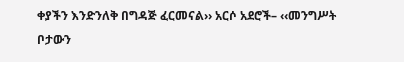ቀያችን እንድንለቅ በግዳጅ ፈርመናል›› አርሶ አደሮች– ‹‹መንግሥት ቦታውን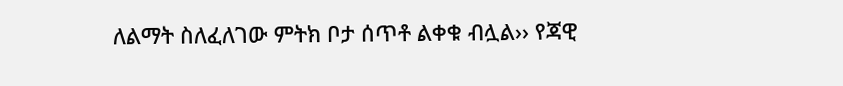ለልማት ስለፈለገው ምትክ ቦታ ሰጥቶ ልቀቁ ብሏል›› የጃዊ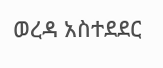ወረዳ አስተደደር